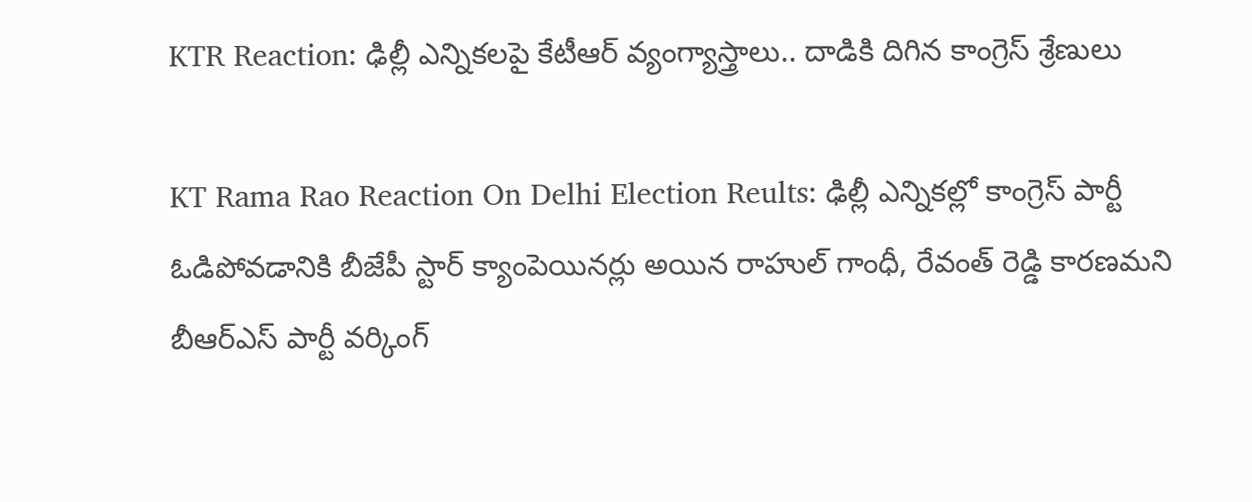KTR Reaction: ఢిల్లీ ఎన్నికలపై కేటీఆర్‌ వ్యంగ్యాస్త్రాలు.. దాడికి దిగిన కాంగ్రెస్‌ శ్రేణులు

KT Rama Rao Reaction On Delhi Election Reults: ఢిల్లీ ఎన్నికల్లో కాంగ్రెస్‌ పార్టీ ఓడిపోవడానికి బీజేపీ స్టార్‌ క్యాంపెయినర్లు అయిన రాహుల్‌ గాంధీ, రేవంత్‌ రెడ్డి కారణమని బీఆర్‌ఎస్‌ పార్టీ వర్కింగ్‌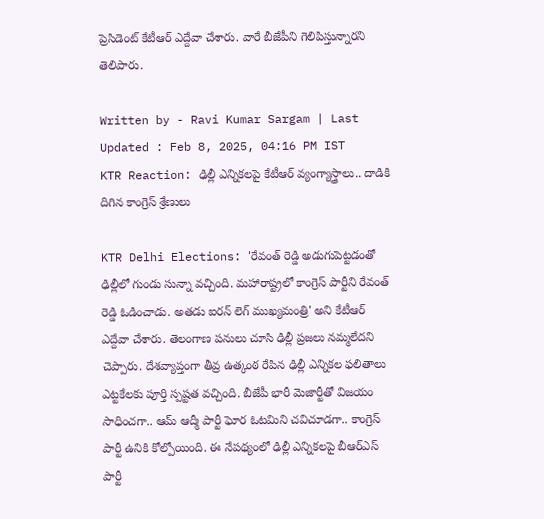ప్రెసిడెంట్‌ కేటీఆర్‌ ఎద్దేవా చేశారు. వారే బీజేపీని గెలిపిస్తున్నారని తెలిపారు.

Written by - Ravi Kumar Sargam | Last Updated : Feb 8, 2025, 04:16 PM IST
KTR Reaction: ఢిల్లీ ఎన్నికలపై కేటీఆర్‌ వ్యంగ్యాస్త్రాలు.. దాడికి దిగిన కాంగ్రెస్‌ శ్రేణులు

KTR Delhi Elections: 'రేవంత్‌ రెడ్డి అడుగుపెట్టడంతో ఢిల్లీలో గుండు సున్నా వచ్చింది. మహారాష్ట్రలో కాంగ్రెస్‌ పార్టీని రేవంత్‌ రెడ్డి ఓడించాడు. అతడు ఐరన్‌ లెగ్‌ ముఖ్యమంత్రి' అని కేటీఆర్‌ ఎద్దేవా చేశారు. తెలంగాణ పనులు చూసి ఢిల్లీ ప్రజలు నమ్మలేదని చెప్పారు. దేశవ్యాప్తంగా తీవ్ర ఉత్కంఠ రేపిన ఢిల్లీ ఎన్నికల ఫలితాలు ఎట్టకేలకు పూర్తి స్పష్టత వచ్చింది. బీజేపీ భారీ మెజార్టీతో విజయం సాధించగా.. ఆమ్‌ ఆద్మీ పార్టీ ఘోర ఓటమిని చవిచూడగా.. కాంగ్రెస్‌ పార్టీ ఉనికి కోల్పోయింది. ఈ నేపథ్యంలో ఢిల్లీ ఎన్నికలపై బీఆర్‌ఎస్‌ పార్టీ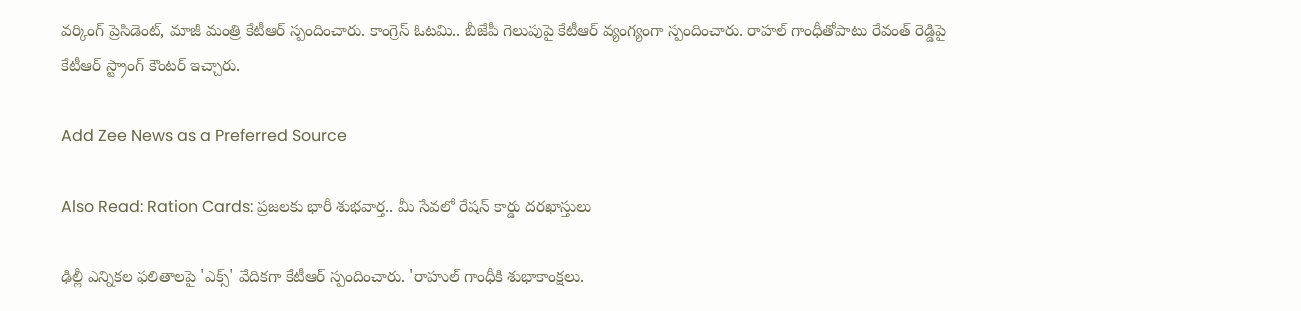వర్కింగ్‌ ప్రెసిడెంట్‌, మాజీ మంత్రి కేటీఆర్‌ స్పందించారు. కాంగ్రెస్‌ ఓటమి.. బీజేపీ గెలుపుపై కేటీఆర్‌ వ్యంగ్యంగా స్పందించారు. రాహల్‌ గాంధీతోపాటు రేవంత్‌ రెడ్డిపై కేటీఆర్‌ స్ట్రాంగ్‌ కౌంటర్‌ ఇచ్చారు.

Add Zee News as a Preferred Source

Also Read: Ration Cards: ప్రజలకు భారీ శుభవార్త.. మీ సేవలో రేషన్‌ కార్డు దరఖాస్తులు

ఢిల్లీ ఎన్నికల ఫలితాలపై 'ఎక్స్‌' వేదికగా కేటీఆర్‌ స్పందించారు. 'రాహుల్‌ గాంధీకి శుభాకాంక్షలు.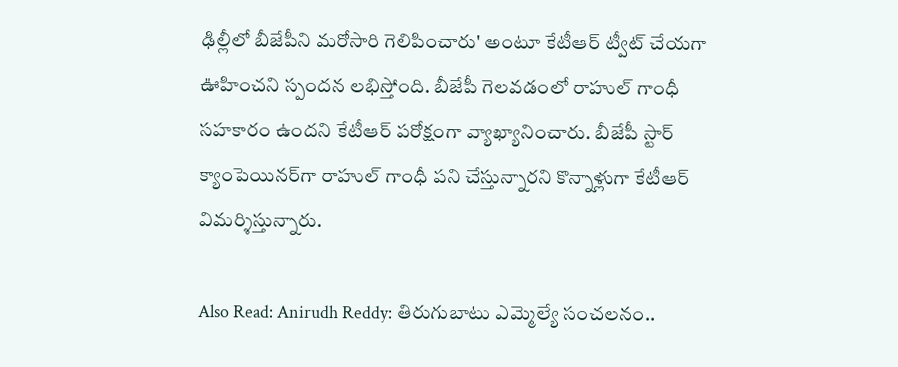ఢిల్లీలో బీజేపీని మరోసారి గెలిపించారు' అంటూ కేటీఆర్‌ ట్వీట్‌ చేయగా ఊహించని స్పందన లభిస్తోంది. బీజేపీ గెలవడంలో రాహుల్‌ గాంధీ సహకారం ఉందని కేటీఆర్‌ పరోక్షంగా వ్యాఖ్యానించారు. బీజేపీ స్టార్‌ క్యాంపెయినర్‌గా రాహుల్‌ గాంధీ పని చేస్తున్నారని కొన్నాళ్లుగా కేటీఆర్‌ విమర్శిస్తున్నారు.

Also Read: Anirudh Reddy: తిరుగుబాటు ఎమ్మెల్యే సంచలనం..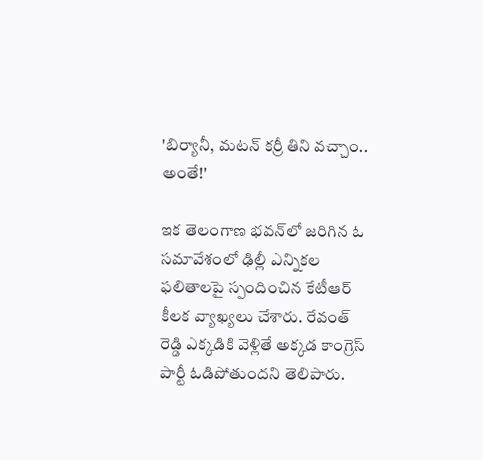'బిర్యానీ, మటన్‌ కర్రీ తిని వచ్చాం.. అంతే!'

ఇక తెలంగాణ భవన్‌లో జరిగిన ఓ సమావేశంలో ఢిల్లీ ఎన్నికల ఫలితాలపై స్పందించిన కేటీఆర్‌ కీలక వ్యాఖ్యలు చేశారు. రేవంత్‌ రెడ్డి ఎక్కడికి వెళ్లితే అక్కడ కాంగ్రెస్‌ పార్టీ ఓడిపోతుందని తెలిపారు.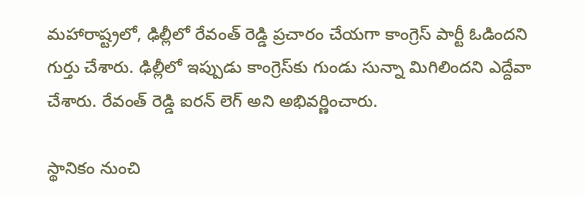మహారాష్ట్రలో, ఢిల్లీలో రేవంత్‌ రెడ్డి ప్రచారం చేయగా కాంగ్రెస్‌ పార్టీ ఓడిందని గుర్తు చేశారు. ఢిల్లీలో ఇప్పుడు కాంగ్రెస్‌కు గుండు సున్నా మిగిలిందని ఎద్దేవా చేశారు. రేవంత్‌ రెడ్డి ఐరన్‌ లెగ్‌ అని అభివర్ణించారు.

స్థానికం నుంచి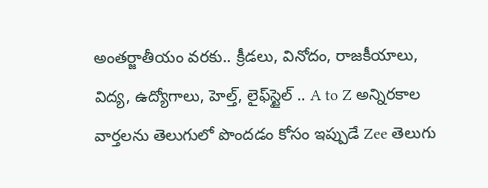అంతర్జాతీయం వరకు.. క్రీడలు, వినోదం, రాజకీయాలు, విద్య, ఉద్యోగాలు, హెల్త్, లైఫ్‌స్టైల్ .. A to Z అన్నిరకాల వార్తలను తెలుగులో పొందడం కోసం ఇప్పుడే Zee తెలుగు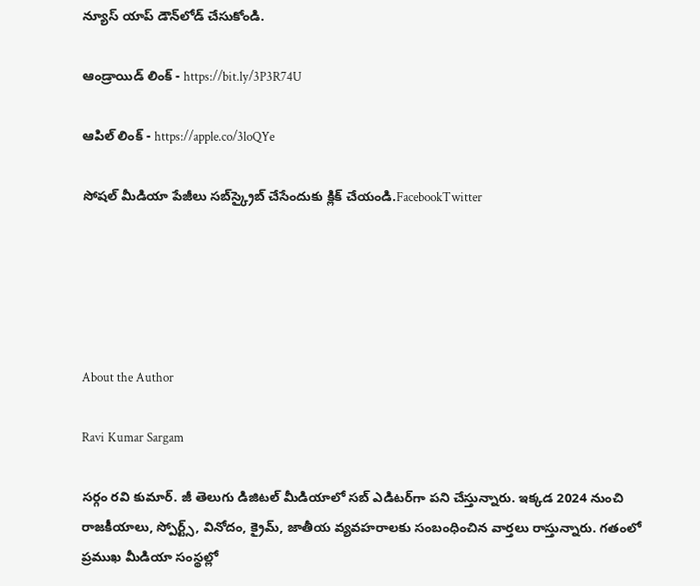న్యూస్ యాప్ డౌన్‌లోడ్ చేసుకోండి.

ఆండ్రాయిడ్ లింక్ - https://bit.ly/3P3R74U

ఆపిల్ లింక్ - https://apple.co/3loQYe

సోషల్ మీడియా పేజీలు సబ్‌స్క్రైబ్ చేసేందుకు క్లిక్ చేయండి.FacebookTwitter





About the Author

Ravi Kumar Sargam

సర్గం రవి కుమార్‌. జీ తెలుగు డిజిటల్ మీడియాలో సబ్ ఎడిటర్‌గా పని చేస్తున్నారు. ఇక్కడ 2024 నుంచి రాజకీయాలు, స్పోర్ట్స్, వినోదం, క్రైమ్, జాతీయ వ్యవహరాలకు సంబంధించిన వార్తలు రాస్తున్నారు. గతంలో ప్రముఖ మీడియా సంస్థల్లో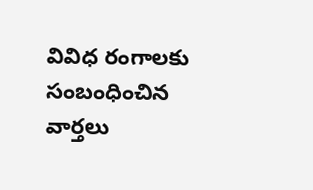వివిధ రంగాలకు సంబంధించిన వార్తలు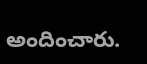అందించారు.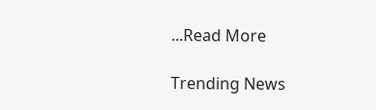...Read More

Trending News